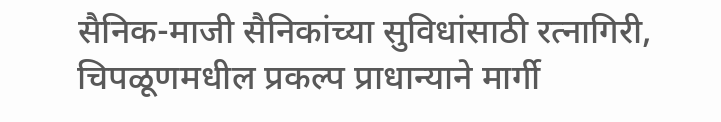सैनिक-माजी सैनिकांच्या सुविधांसाठी रत्नागिरी, चिपळूणमधील प्रकल्प प्राधान्याने मार्गी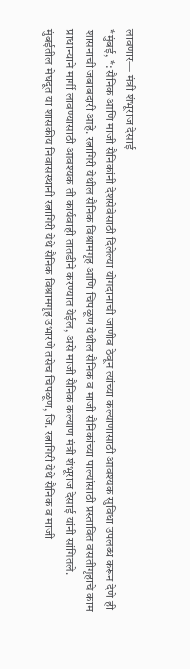लावणार— मंत्री शंभूराज देसाई
*मुंबई, *: सैनिक आणि माजी सैनिकांनी देशसेवेसाठी दिलेल्या योगदानाची जाणीव ठेवून त्यांच्या कल्याणासाठी आवश्यक सुविधा उपलब्ध करून देणे ही शासनाची जबाबदारी आहे. रत्नागिरी येथील सैनिक विश्रामगृह आणि चिपळूण येथील सैनिक व माजी सैनिकांच्या पाल्यांसाठी प्रस्तावित वसतीगृहाचे काम प्राधान्याने मार्गी लावण्यासाठी आवश्यक ती कार्यवाही तातडीने करण्यात येईल, असे माजी सैनिक कल्याण मंत्री शंभूराज देसाई यांनी सांगितले.
मुंबईतील मेघदूत या शासकीय निवासस्थानी रत्नागिरी येथे सैनिक विश्रामगृह उभारणे तसेच चिपळूण, जि. रत्नागिरी येथे सैनिक व माजी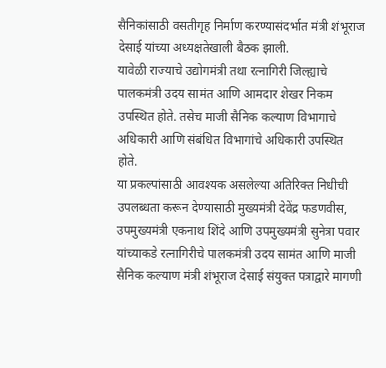सैनिकांसाठी वसतीगृह निर्माण करण्यासंदर्भात मंत्री शंभूराज देसाई यांच्या अध्यक्षतेखाली बैठक झाली.
यावेळी राज्याचे उद्योगमंत्री तथा रत्नागिरी जिल्ह्याचे पालकमंत्री उदय सामंत आणि आमदार शेखर निकम उपस्थित होते. तसेच माजी सैनिक कल्याण विभागाचे अधिकारी आणि संबंधित विभागांचे अधिकारी उपस्थित होते.
या प्रकल्पांसाठी आवश्यक असलेल्या अतिरिक्त निधीची उपलब्धता करून देण्यासाठी मुख्यमंत्री देवेंद्र फडणवीस, उपमुख्यमंत्री एकनाथ शिंदे आणि उपमुख्यमंत्री सुनेत्रा पवार यांच्याकडे रत्नागिरीचे पालकमंत्री उदय सामंत आणि माजी सैनिक कल्याण मंत्री शंभूराज देसाई संयुक्त पत्राद्वारे मागणी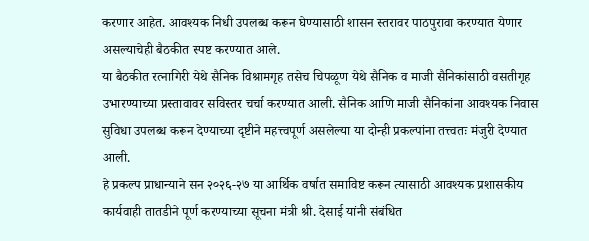करणार आहेत. आवश्यक निधी उपलब्ध करून घेण्यासाठी शासन स्तरावर पाठपुरावा करण्यात येणार असल्याचेही बैठकीत स्पष्ट करण्यात आले.
या बैठकीत रत्नागिरी येथे सैनिक विश्रामगृह तसेच चिपळूण येथे सैनिक व माजी सैनिकांसाठी वसतीगृह उभारण्याच्या प्रस्तावावर सविस्तर चर्चा करण्यात आली. सैनिक आणि माजी सैनिकांना आवश्यक निवास सुविधा उपलब्ध करून देण्याच्या दृष्टीने महत्त्वपूर्ण असलेल्या या दोन्ही प्रकल्पांना तत्त्वतः मंजुरी देण्यात आली.
हे प्रकल्प प्राधान्याने सन २०२६-२७ या आर्थिक वर्षात समाविष्ट करून त्यासाठी आवश्यक प्रशासकीय कार्यवाही तातडीने पूर्ण करण्याच्या सूचना मंत्री श्री. देसाई यांनी संबंधित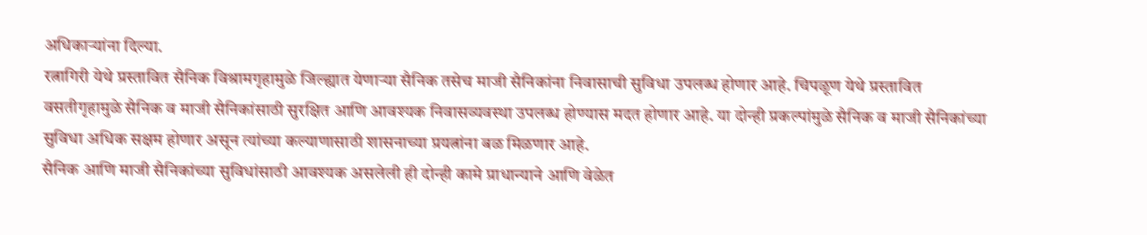अधिकाऱ्यांना दिल्या.
रत्नागिरी येथे प्रस्तावित सैनिक विश्रामगृहामुळे जिल्ह्यात येणाऱ्या सैनिक तसेच माजी सैनिकांना निवासाची सुविधा उपलब्ध होणार आहे. चिपळूण येथे प्रस्तावित वसतीगृहामुळे सैनिक व माजी सैनिकांसाठी सुरक्षित आणि आवश्यक निवासव्यवस्था उपलब्ध होण्यास मदत होणार आहे. या दोन्ही प्रकल्पांमुळे सैनिक व माजी सैनिकांच्या सुविधा अधिक सक्षम होणार असून त्यांच्या कल्याणासाठी शासनाच्या प्रयत्नांना बळ मिळणार आहे.
सैनिक आणि माजी सैनिकांच्या सुविधांसाठी आवश्यक असलेली ही दोन्ही कामे प्राधान्याने आणि वेळेत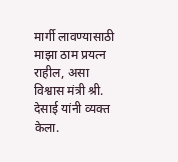मार्गी लावण्यासाठी माझा ठाम प्रयत्न राहील, असा विश्वास मंत्री श्री. देसाई यांनी व्यक्त केला.